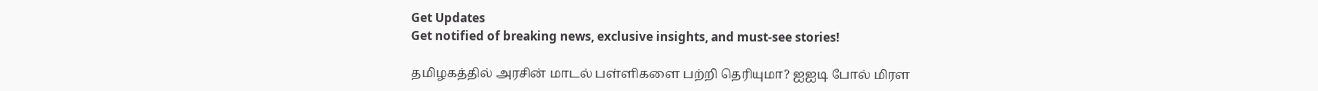Get Updates
Get notified of breaking news, exclusive insights, and must-see stories!

தமிழகத்தில் அரசின் மாடல் பள்ளிகளை பற்றி தெரியுமா? ஐஐடி போல் மிரள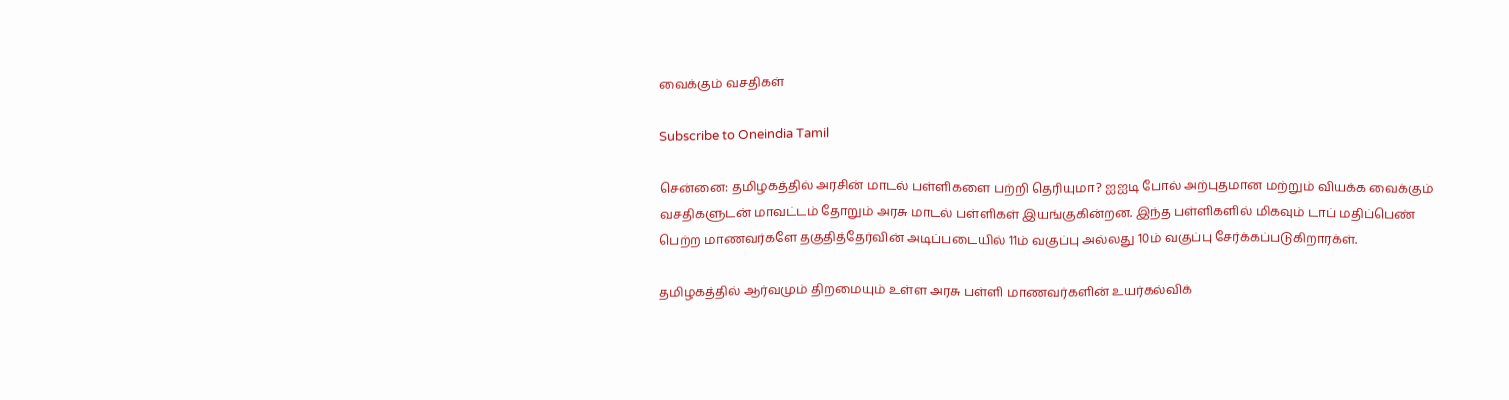வைக்கும் வசதிகள்

Subscribe to Oneindia Tamil

சென்னை: தமிழகத்தில் அரசின் மாடல் பள்ளிகளை பற்றி தெரியுமா? ஐஐடி போல் அற்புதமான மற்றும் வியக்க வைக்கும் வசதிகளுடன் மாவட்டம் தோறும் அரசு மாடல் பள்ளிகள் இயங்குகின்றன. இந்த பள்ளிகளில் மிகவும் டாப் மதிப்பெண் பெற்ற மாணவர்களே தகுதித்தேர்வின் அடிப்படையில் 11ம் வகுப்பு அல்லது 10ம் வகுப்பு சேர்க்கப்படுகிறாரக்ள்.

தமிழகத்தில் ஆர்வமும் திறமையும் உள்ள அரசு பள்ளி மாணவர்களின் உயர்கல்விக்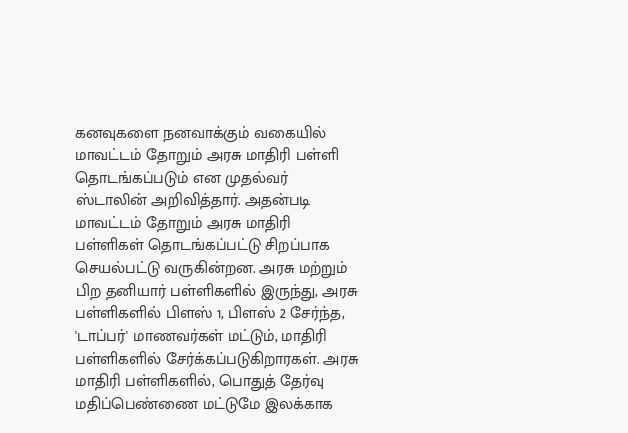கனவுகளை நனவாக்கும் வகையில் மாவட்டம் தோறும் அரசு மாதிரி பள்ளி தொடங்கப்படும் என முதல்வர் ஸ்டாலின் அறிவித்தார். அதன்படி மாவட்டம் தோறும் அரசு மாதிரி பள்ளிகள் தொடங்கப்பட்டு சிறப்பாக செயல்பட்டு வருகின்றன. அரசு மற்றும் பிற தனியார் பள்ளிகளில் இருந்து, அரசு பள்ளிகளில் பிளஸ் 1, பிளஸ் 2 சேர்ந்த, 'டாப்பர்' மாணவர்கள் மட்டும், மாதிரி பள்ளிகளில் சேர்க்கப்படுகிறாரகள். அரசு மாதிரி பள்ளிகளில், பொதுத் தேர்வு மதிப்பெண்ணை மட்டுமே இலக்காக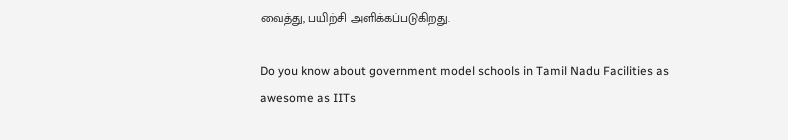வைத்து, பயிற்சி அளிக்கப்படுகிறது.

Do you know about government model schools in Tamil Nadu Facilities as awesome as IITs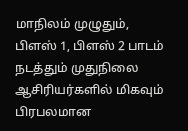மாநிலம் முழுதும், பிளஸ் 1, பிளஸ் 2 பாடம் நடத்தும் முதுநிலை ஆசிரியர்களில் மிகவும் பிரபலமான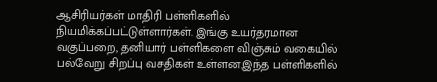ஆசிரியர்கள் மாதிரி பள்ளிகளில் நியமிக்கப்பட்டுள்ளார்கள். இங்கு உயர்தரமான வகுப்பறை, தனியார் பள்ளிகளை விஞ்சும் வகையில் பல்வேறு சிறப்பு வசதிகள் உள்ளன.இந்த பள்ளிகளில்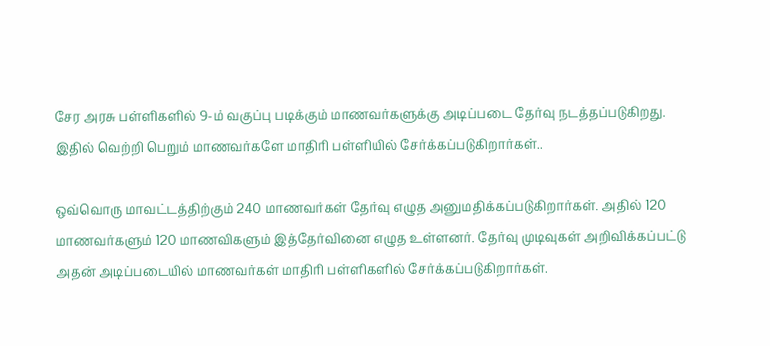சேர அரசு பள்ளிகளில் 9-ம் வகுப்பு படிக்கும் மாணவர்களுக்கு அடிப்படை தேர்வு நடத்தப்படுகிறது. இதில் வெற்றி பெறும் மாணவர்களே மாதிரி பள்ளியில் சேர்க்கப்படுகிறார்கள்..

ஒவ்வொரு மாவட்டத்திற்கும் 240 மாணவர்கள் தேர்வு எழுத அனுமதிக்கப்படுகிறார்கள். அதில் 120 மாணவர்களும் 120 மாணவிகளும் இத்தேர்வினை எழுத உள்ளனர். தேர்வு முடிவுகள் அறிவிக்கப்பட்டு அதன் அடிப்படையில் மாணவர்கள் மாதிரி பள்ளிகளில் சேர்க்கப்படுகிறார்கள்.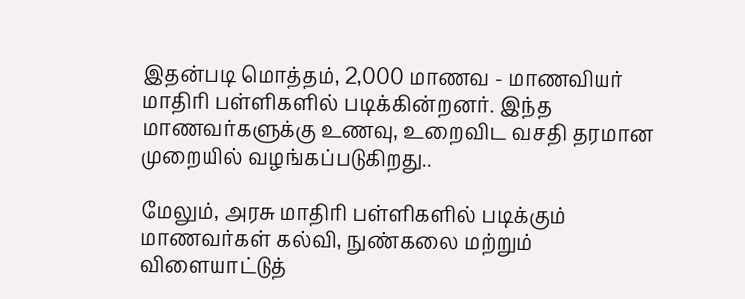இதன்படி மொத்தம், 2,000 மாணவ - மாணவியர் மாதிரி பள்ளிகளில் படிக்கின்றனர். இந்த மாணவர்களுக்கு உணவு, உறைவிட வசதி தரமான முறையில் வழங்கப்படுகிறது..

மேலும், அரசு மாதிரி பள்ளிகளில் படிக்கும் மாணவர்கள் கல்வி, நுண்கலை மற்றும் விளையாட்டுத்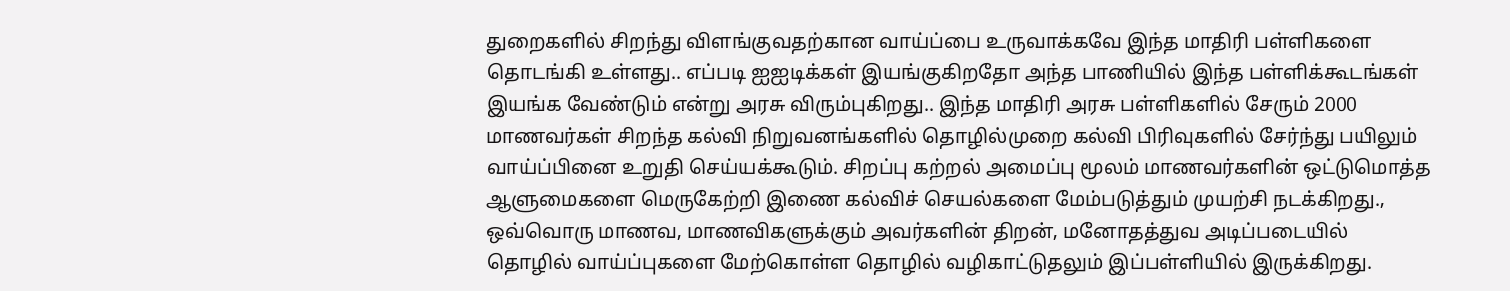துறைகளில் சிறந்து விளங்குவதற்கான வாய்ப்பை உருவாக்கவே இந்த மாதிரி பள்ளிகளை தொடங்கி உள்ளது.. எப்படி ஐஐடிக்கள் இயங்குகிறதோ அந்த பாணியில் இந்த பள்ளிக்கூடங்கள் இயங்க வேண்டும் என்று அரசு விரும்புகிறது.. இந்த மாதிரி அரசு பள்ளிகளில் சேரும் 2000 மாணவர்கள் சிறந்த கல்வி நிறுவனங்களில் தொழில்முறை கல்வி பிரிவுகளில் சேர்ந்து பயிலும் வாய்ப்பினை உறுதி செய்யக்கூடும். சிறப்பு கற்றல் அமைப்பு மூலம் மாணவர்களின் ஒட்டுமொத்த ஆளுமைகளை மெருகேற்றி இணை கல்விச் செயல்களை மேம்படுத்தும் முயற்சி நடக்கிறது., ஒவ்வொரு மாணவ, மாணவிகளுக்கும் அவர்களின் திறன், மனோதத்துவ அடிப்படையில் தொழில் வாய்ப்புகளை மேற்கொள்ள தொழில் வழிகாட்டுதலும் இப்பள்ளியில் இருக்கிறது.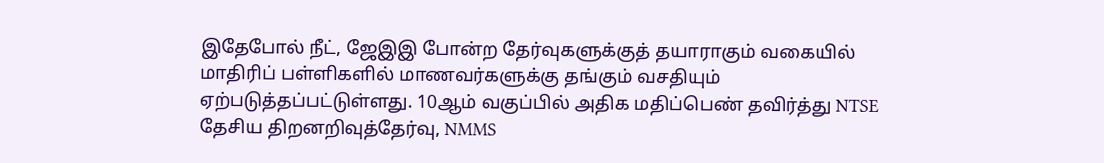இதேபோல் நீட், ஜேஇஇ போன்ற தேர்வுகளுக்குத் தயாராகும் வகையில் மாதிரிப் பள்ளிகளில் மாணவர்களுக்கு தங்கும் வசதியும் ஏற்படுத்தப்பட்டுள்ளது. 10ஆம் வகுப்பில் அதிக மதிப்பெண் தவிர்த்து NTSE தேசிய திறனறிவுத்தேர்வு, NMMS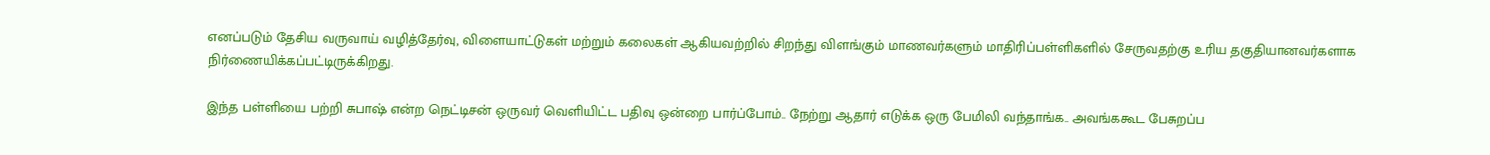எனப்படும் தேசிய வருவாய் வழித்தேர்வு, விளையாட்டுகள் மற்றும் கலைகள் ஆகியவற்றில் சிறந்து விளங்கும் மாணவர்களும் மாதிரிப்பள்ளிகளில் சேருவதற்கு உரிய தகுதியானவர்களாக நிர்ணையிக்கப்பட்டிருக்கிறது.

இந்த பள்ளியை பற்றி சுபாஷ் என்ற நெட்டிசன் ஒருவர் வெளியிட்ட பதிவு ஒன்றை பார்ப்போம்.. நேற்று ஆதார் எடுக்க ஒரு பேமிலி வந்தாங்க.. அவங்ககூட பேசுறப்ப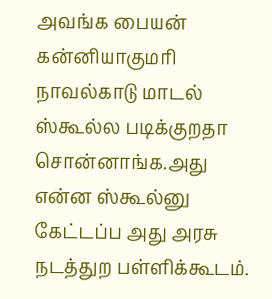அவங்க பையன் கன்னியாகுமரி நாவல்காடு மாடல் ஸ்கூல்ல படிக்குறதா சொன்னாங்க.அது என்ன ஸ்கூல்னு கேட்டப்ப அது அரசு நடத்துற பள்ளிக்கூடம்.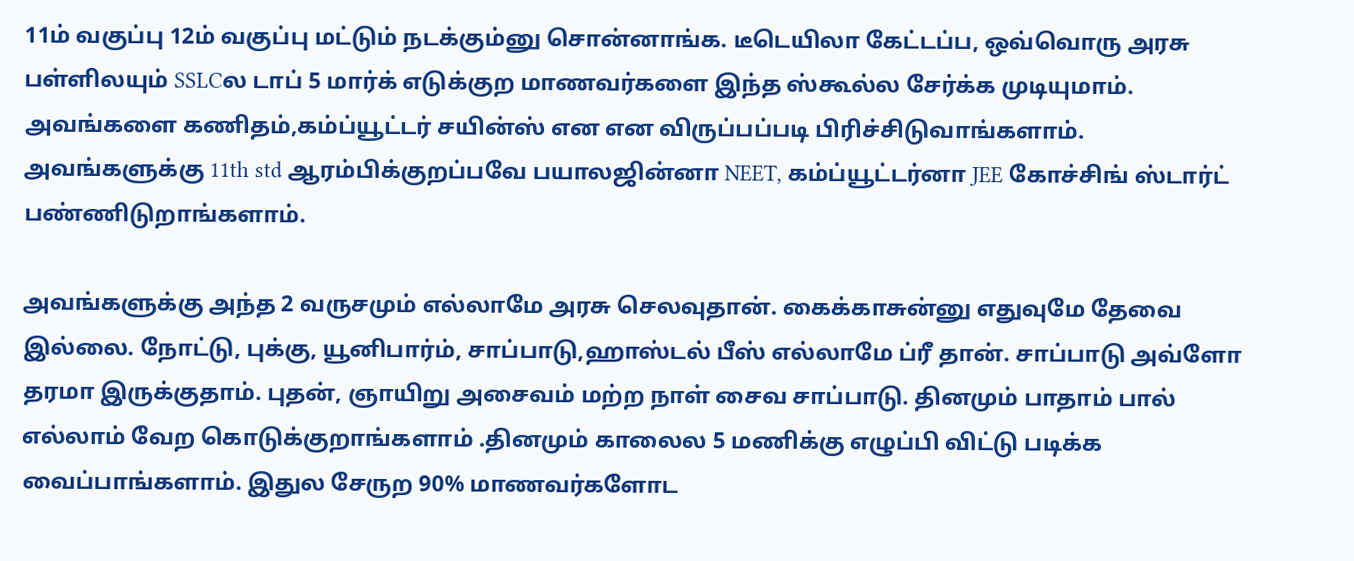11ம் வகுப்பு 12ம் வகுப்பு மட்டும் நடக்கும்னு சொன்னாங்க. டீடெயிலா கேட்டப்ப, ஒவ்வொரு அரசு பள்ளிலயும் SSLCல டாப் 5 மார்க் எடுக்குற மாணவர்களை இந்த ஸ்கூல்ல சேர்க்க முடியுமாம். அவங்களை கணிதம்,கம்ப்யூட்டர் சயின்ஸ் என என விருப்பப்படி பிரிச்சிடுவாங்களாம். அவங்களுக்கு 11th std ஆரம்பிக்குறப்பவே பயாலஜின்னா NEET, கம்ப்யூட்டர்னா JEE கோச்சிங் ஸ்டார்ட் பண்ணிடுறாங்களாம்.

அவங்களுக்கு அந்த 2 வருசமும் எல்லாமே அரசு செலவுதான். கைக்காசுன்னு எதுவுமே தேவை இல்லை. நோட்டு, புக்கு, யூனிபார்ம், சாப்பாடு,ஹாஸ்டல் பீஸ் எல்லாமே ப்ரீ தான். சாப்பாடு அவ்ளோ தரமா இருக்குதாம். புதன், ஞாயிறு அசைவம் மற்ற நாள் சைவ சாப்பாடு. தினமும் பாதாம் பால் எல்லாம் வேற கொடுக்குறாங்களாம் .தினமும் காலைல 5 மணிக்கு எழுப்பி விட்டு படிக்க வைப்பாங்களாம். இதுல சேருற 90% மாணவர்களோட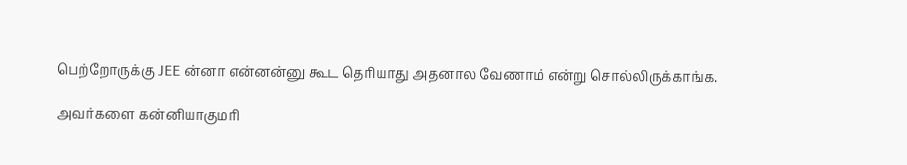பெற்றோருக்கு JEE ன்னா என்னன்னு கூட தெரியாது அதனால வேணாம் என்று சொல்லிருக்காங்க.

அவர்களை கன்னியாகுமரி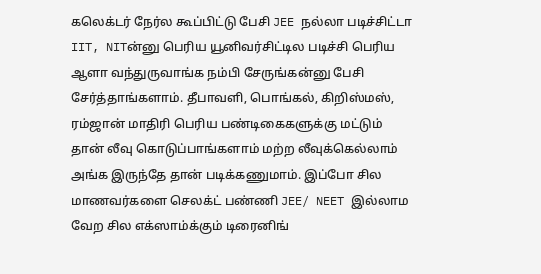கலெக்டர் நேர்ல கூப்பிட்டு பேசி JEE நல்லா படிச்சிட்டா IIT, NITன்னு பெரிய யூனிவர்சிட்டில படிச்சி பெரிய ஆளா வந்துருவாங்க நம்பி சேருங்கன்னு பேசி சேர்த்தாங்களாம். தீபாவளி, பொங்கல், கிறிஸ்மஸ், ரம்ஜான் மாதிரி பெரிய பண்டிகைகளுக்கு மட்டும் தான் லீவு கொடுப்பாங்களாம் மற்ற லீவுக்கெல்லாம் அங்க இருந்தே தான் படிக்கணுமாம். இப்போ சில மாணவர்களை செலக்ட் பண்ணி JEE/ NEET இல்லாம வேற சில எக்ஸாம்க்கும் டிரைனிங்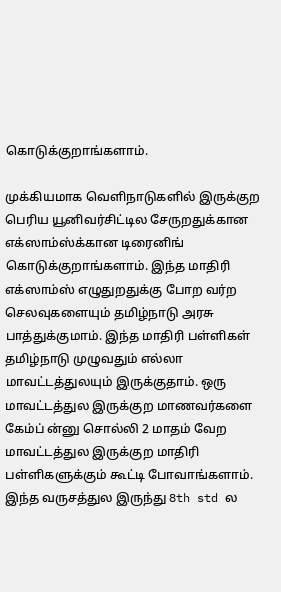கொடுக்குறாங்களாம்.

முக்கியமாக வெளிநாடுகளில் இருக்குற பெரிய யூனிவர்சிட்டில சேருறதுக்கான எக்ஸாம்ஸ்க்கான டிரைனிங் கொடுக்குறாங்களாம். இந்த மாதிரி எக்ஸாம்ஸ் எழுதுறதுக்கு போற வர்ற செலவுகளையும் தமிழ்நாடு அரசு பாத்துக்குமாம். இந்த மாதிரி பள்ளிகள் தமிழ்நாடு முழுவதும் எல்லா மாவட்டத்துலயும் இருக்குதாம். ஒரு மாவட்டத்துல இருக்குற மாணவர்களை கேம்ப் ன்னு சொல்லி 2 மாதம் வேற மாவட்டத்துல இருக்குற மாதிரி பள்ளிகளுக்கும் கூட்டி போவாங்களாம். இந்த வருசத்துல இருந்து 8th std ல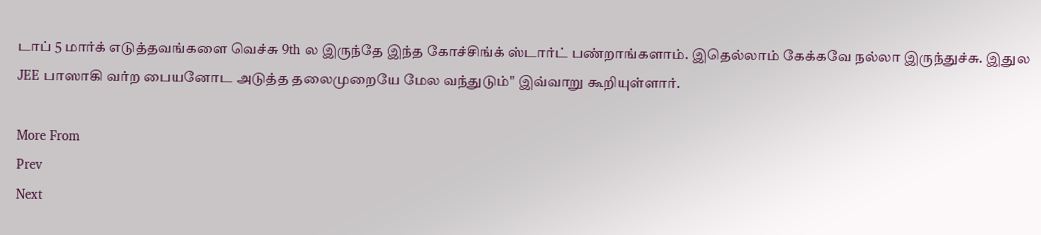டாப் 5 மார்க் எடுத்தவங்களை வெச்சு 9th ல இருந்தே இந்த கோச்சிங்க் ஸ்டார்ட் பண்றாங்களாம். இதெல்லாம் கேக்கவே நல்லா இருந்துச்சு. இதுல JEE பாஸாகி வர்ற பையனோட அடுத்த தலைமுறையே மேல வந்துடும்" இவ்வாறு கூறியுள்ளார்.

More From
Prev
Next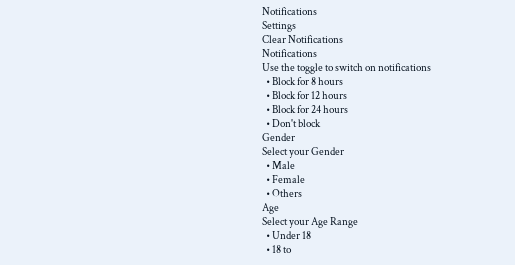Notifications
Settings
Clear Notifications
Notifications
Use the toggle to switch on notifications
  • Block for 8 hours
  • Block for 12 hours
  • Block for 24 hours
  • Don't block
Gender
Select your Gender
  • Male
  • Female
  • Others
Age
Select your Age Range
  • Under 18
  • 18 to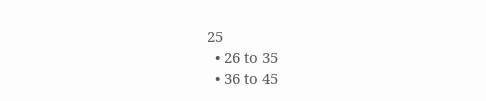25
  • 26 to 35
  • 36 to 45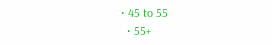• 45 to 55
  • 55+